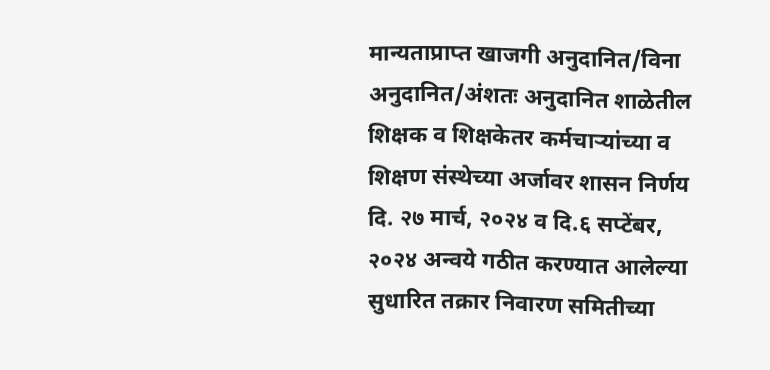मान्यताप्राप्त खाजगी अनुदानित/विना अनुदानित/अंशतः अनुदानित शाळेतील शिक्षक व शिक्षकेतर कर्मचाऱ्यांच्या व शिक्षण संस्थेच्या अर्जावर शासन निर्णय दि. २७ मार्च, २०२४ व दि.६ सप्टेंबर, २०२४ अन्वये गठीत करण्यात आलेल्या सुधारित तक्रार निवारण समितीच्या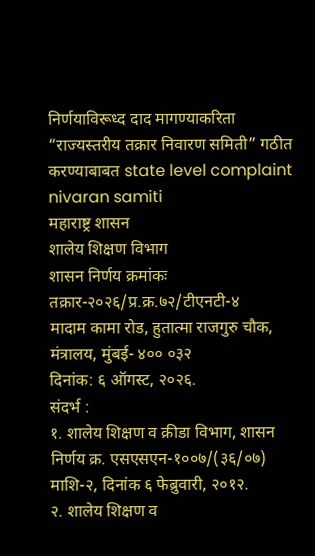निर्णयाविरूध्द दाद मागण्याकरिता “राज्यस्तरीय तक्रार निवारण समिती” गठीत करण्याबाबत state level complaint nivaran samiti
महाराष्ट्र शासन
शालेय शिक्षण विभाग
शासन निर्णय क्रमांकः तक्रार-२०२६/प्र.क्र.७२/टीएनटी-४
मादाम कामा रोड, हुतात्मा राजगुरु चौक, मंत्रालय, मुंबई- ४०० ०३२
दिनांक: ६ ऑगस्ट, २०२६.
संदर्भ :
१. शालेय शिक्षण व क्रीडा विभाग, शासन निर्णय क्र. एसएसएन-१००७/(३६/०७) माशि-२, दिनांक ६ फेब्रुवारी, २०१२.
२. शालेय शिक्षण व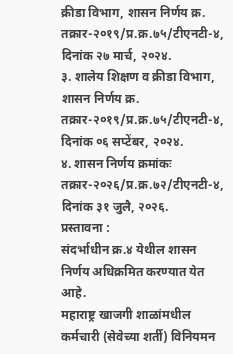क्रीडा विभाग, शासन निर्णय क्र. तक्रार-२०१९/प्र.क्र.७५/टीएनटी-४, दिनांक २७ मार्च, २०२४.
३. शालेय शिक्षण व क्रीडा विभाग, शासन निर्णय क्र. तक्रार-२०१९/प्र.क्र.७५/टीएनटी-४, दिनांक ०६ सप्टेंबर, २०२४.
४. शासन निर्णय क्रमांकः तक्रार-२०२६/प्र.क्र.७२/टीएनटी-४, दिनांक ३१ जुलै, २०२६.
प्रस्तावना :
संदर्भाधीन क्र.४ येथील शासन निर्णय अधिक्रमित करण्यात येत आहे.
महाराष्ट्र खाजगी शाळांमधील कर्मचारी (सेवेच्या शर्ती) विनियमन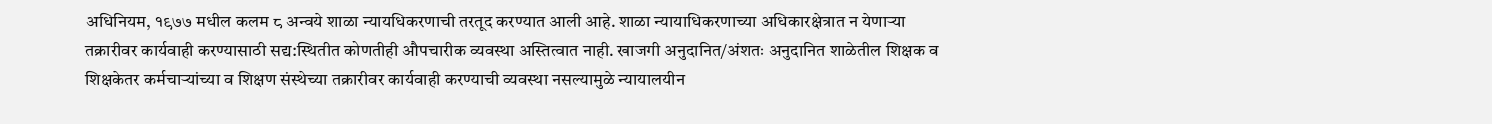अधिनियम, १९७७ मधील कलम ८ अन्वये शाळा न्यायधिकरणाची तरतूद करण्यात आली आहे. शाळा न्यायाधिकरणाच्या अधिकारक्षेत्रात न येणाऱ्या तक्रारीवर कार्यवाही करण्यासाठी सद्य:स्थितीत कोणतीही औपचारीक व्यवस्था अस्तित्वात नाही. खाजगी अनुदानित/अंशतः अनुदानित शाळेतील शिक्षक व शिक्षकेतर कर्मचाऱ्यांच्या व शिक्षण संस्थेच्या तक्रारीवर कार्यवाही करण्याची व्यवस्था नसल्यामुळे न्यायालयीन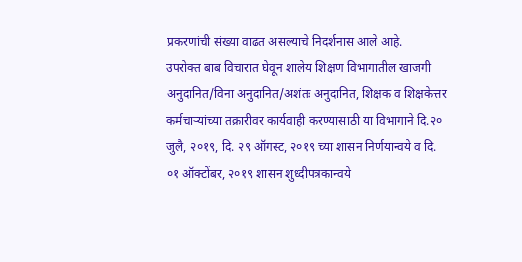प्रकरणांची संख्या वाढत असल्याचे निदर्शनास आले आहे.
उपरोक्त बाब विचारात घेवून शालेय शिक्षण विभागातील खाजगी अनुदानित/विना अनुदानित/अशंतः अनुदानित, शिक्षक व शिक्षकेत्तर कर्मचाऱ्यांच्या तक्रारीवर कार्यवाही करण्यासाठी या विभागाने दि.२० जुलै, २०१९, दि. २९ ऑगस्ट, २०१९ च्या शासन निर्णयान्वये व दि. ०१ ऑक्टोंबर, २०१९ शासन शुध्दीपत्रकान्वये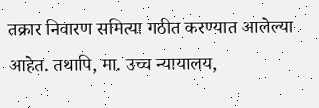तक्रार निवारण समित्या गठीत करण्यात आलेल्या आहेत. तथापि, मा. उच्च न्यायालय,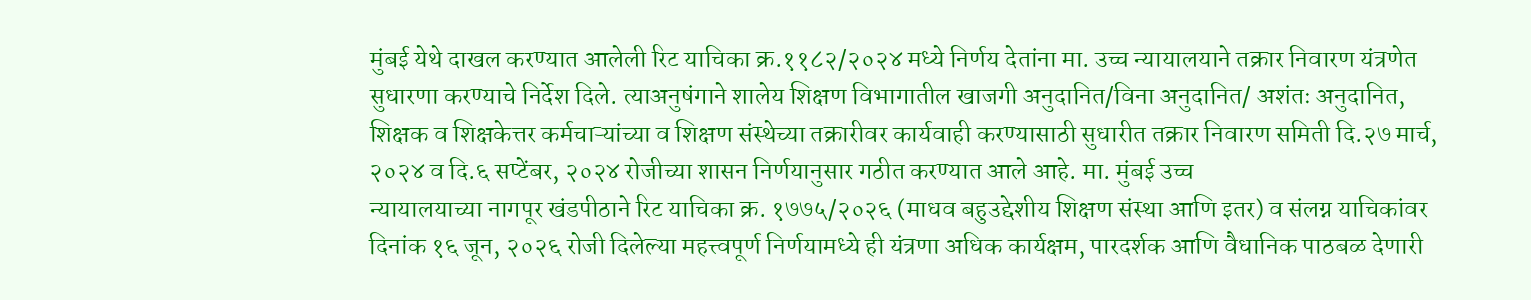मुंबई येथे दाखल करण्यात आलेली रिट याचिका क्र.११८२/२०२४ मध्ये निर्णय देतांना मा. उच्च न्यायालयाने तक्रार निवारण यंत्रणेत सुधारणा करण्याचे निर्देश दिले. त्याअनुषंगाने शालेय शिक्षण विभागातील खाजगी अनुदानित/विना अनुदानित/ अशंतः अनुदानित, शिक्षक व शिक्षकेत्तर कर्मचाऱ्यांच्या व शिक्षण संस्थेच्या तक्रारीवर कार्यवाही करण्यासाठी सुधारीत तक्रार निवारण समिती दि.२७ मार्च, २०२४ व दि.६ सप्टेंबर, २०२४ रोजीच्या शासन निर्णयानुसार गठीत करण्यात आले आहे. मा. मुंबई उच्च
न्यायालयाच्या नागपूर खंडपीठाने रिट याचिका क्र. १७७५/२०२६ (माधव बहुउद्देशीय शिक्षण संस्था आणि इतर) व संलग्न याचिकांवर दिनांक १६ जून, २०२६ रोजी दिलेल्या महत्त्वपूर्ण निर्णयामध्ये ही यंत्रणा अधिक कार्यक्षम, पारदर्शक आणि वैधानिक पाठबळ देणारी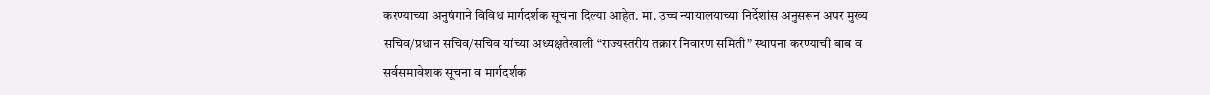करण्याच्या अनुषंगाने विविध मार्गदर्शक सूचना दिल्या आहेत. मा. उच्च न्यायालयाच्या निर्देशांस अनुसरून अपर मुख्य सचिव/प्रधान सचिव/सचिव यांच्या अध्यक्षतेखाली “राज्यस्तरीय तक्रार निवारण समिती” स्थापना करण्याची बाब व सर्वसमावेशक सूचना व मार्गदर्शक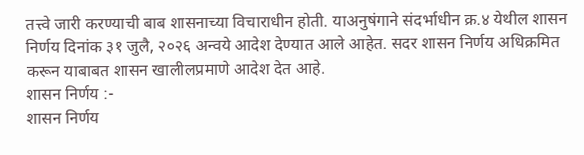तत्त्वे जारी करण्याची बाब शासनाच्या विचाराधीन होती. याअनुषंगाने संदर्भाधीन क्र.४ येथील शासन निर्णय दिनांक ३१ जुलै, २०२६ अन्वये आदेश देण्यात आले आहेत. सदर शासन निर्णय अधिक्रमित करून याबाबत शासन खालीलप्रमाणे आदेश देत आहे.
शासन निर्णय :-
शासन निर्णय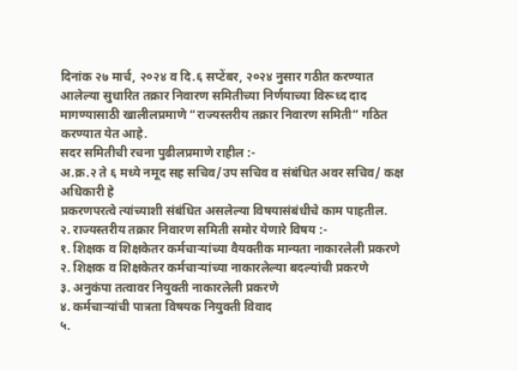दिनांक २७ मार्च, २०२४ व दि.६ सप्टेंबर, २०२४ नुसार गठीत करण्यात आलेल्या सुधारित तक्रार निवारण समितीच्या निर्णयाच्या विरूध्द दाद मागण्यासाठी खालीलप्रमाणे “राज्यस्तरीय तक्रार निवारण समिती” गठित करण्यात येत आहे.
सदर समितीची रचना पुढीलप्रमाणे राहील :-
अ.क्र.२ ते ६ मध्ये नमूद सह सचिव/उप सचिव व संबंधित अवर सचिव/ कक्ष अधिकारी हे
प्रकरणपरत्वे त्यांच्याशी संबंधित असलेल्या विषयासंबंधीचे काम पाहतील.
२. राज्यस्तरीय तक्रार निवारण समिती समोर येणारे विषय :-
१. शिक्षक व शिक्षकेतर कर्मचाऱ्यांच्या वैयक्तीक मान्यता नाकारलेली प्रकरणे
२. शिक्षक व शिक्षकेतर कर्मचाऱ्यांच्या नाकारलेल्या बदल्यांची प्रकरणे
३. अनुकंपा तत्वावर नियुक्ती नाकारलेली प्रकरणे
४. कर्मचाऱ्यांची पात्रता विषयक नियुक्ती विवाद
५.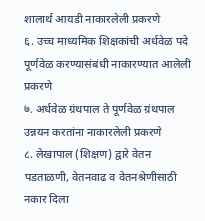शालार्थ आयडी नाकारलेली प्रकरणे
६. उच्च माध्यमिक शिक्षकांची अर्धवेळ पदे पूर्णवेळ करण्यासंबंधी नाकारण्यात आलेली प्रकरणे
७. अर्धवेळ ग्रंथपाल ते पूर्णवेळ ग्रंथपाल उन्नयन करतांना नाकारलेली प्रकरणे
८. लेखापाल (शिक्षण) द्वारे वेतन पडताळणी, वेतनवाढ व वेतनश्रेणीसाठी नकार दिला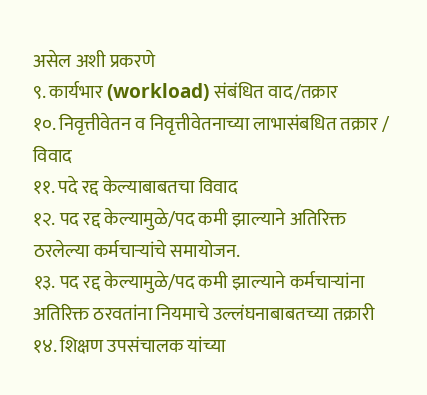असेल अशी प्रकरणे
९. कार्यभार (workload) संबंधित वाद/तक्रार
१०. निवृत्तीवेतन व निवृत्तीवेतनाच्या लाभासंबधित तक्रार / विवाद
११. पदे रद्द केल्याबाबतचा विवाद
१२. पद रद्द केल्यामुळे/पद कमी झाल्याने अतिरिक्त ठरलेल्या कर्मचाऱ्यांचे समायोजन.
१३. पद रद्द केल्यामुळे/पद कमी झाल्याने कर्मचाऱ्यांना अतिरिक्त ठरवतांना नियमाचे उल्लंघनाबाबतच्या तक्रारी
१४. शिक्षण उपसंचालक यांच्या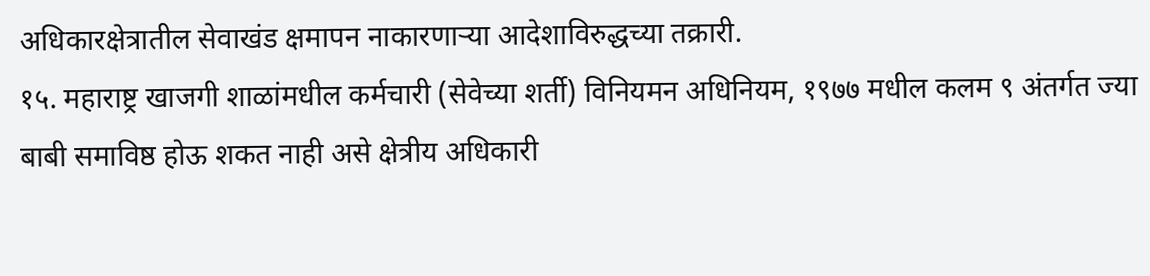अधिकारक्षेत्रातील सेवाखंड क्षमापन नाकारणाऱ्या आदेशाविरुद्धच्या तक्रारी.
१५. महाराष्ट्र खाजगी शाळांमधील कर्मचारी (सेवेच्या शर्ती) विनियमन अधिनियम, १९७७ मधील कलम ९ अंतर्गत ज्या बाबी समाविष्ठ होऊ शकत नाही असे क्षेत्रीय अधिकारी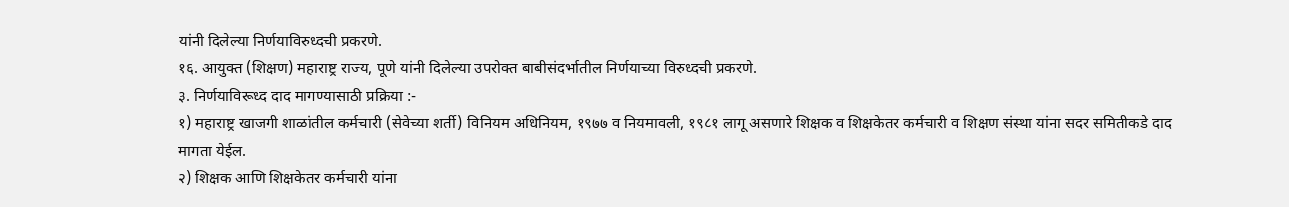यांनी दिलेल्या निर्णयाविरुध्दची प्रकरणे.
१६. आयुक्त (शिक्षण) महाराष्ट्र राज्य, पूणे यांनी दिलेल्या उपरोक्त बाबीसंदर्भातील निर्णयाच्या विरुध्दची प्रकरणे.
३. निर्णयाविरूध्द दाद मागण्यासाठी प्रक्रिया :-
१) महाराष्ट्र खाजगी शाळांतील कर्मचारी (सेवेच्या शर्ती) विनियम अधिनियम, १९७७ व नियमावली, १९८१ लागू असणारे शिक्षक व शिक्षकेतर कर्मचारी व शिक्षण संस्था यांना सदर समितीकडे दाद मागता येईल.
२) शिक्षक आणि शिक्षकेतर कर्मचारी यांना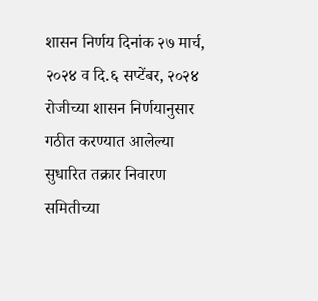शासन निर्णय दिनांक २७ मार्च, २०२४ व दि.६ सप्टेंबर, २०२४ रोजीच्या शासन निर्णयानुसार गठीत करण्यात आलेल्या सुधारित तक्रार निवारण समितीच्या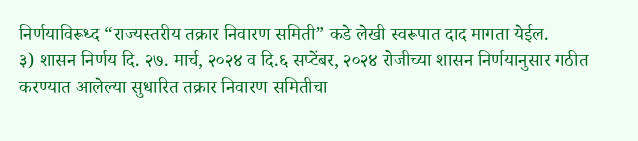निर्णयाविरूध्द “राज्यस्तरीय तक्रार निवारण समिती” कडे लेखी स्वरूपात दाद मागता येईल.
३) शासन निर्णय दि. २७. मार्च, २०२४ व दि.६ सप्टेंबर, २०२४ रोजीच्या शासन निर्णयानुसार गठीत करण्यात आलेल्या सुधारित तक्रार निवारण समितीचा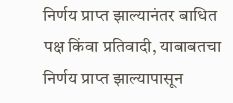निर्णय प्राप्त झाल्यानंतर बाधित पक्ष किंवा प्रतिवादी, याबाबतचा निर्णय प्राप्त झाल्यापासून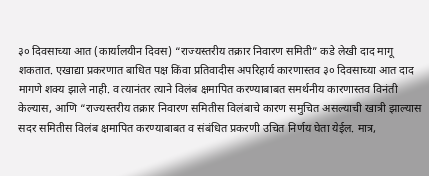३० दिवसाच्या आत (कार्यालयीन दिवस) “राज्यस्तरीय तक्रार निवारण समिती” कडे लेखी दाद मागू शकतात. एखाद्या प्रकरणात बाधित पक्ष किंवा प्रतिवादीस अपरिहार्य कारणास्तव ३० दिवसाच्या आत दाद मागणे शक्य झाले नाही. व त्यानंतर त्याने विलंब क्षमापित करण्याबाबत समर्थनीय कारणास्तव विनंती केल्यास, आणि “राज्यस्तरीय तक्रार निवारण समितीस विलंबाचे कारण समुचित असल्याची खात्री झाल्यास सदर समितीस विलंब क्षमापित करण्याबाबत व संबंधित प्रकरणी उचित निर्णय घेता येईल. मात्र,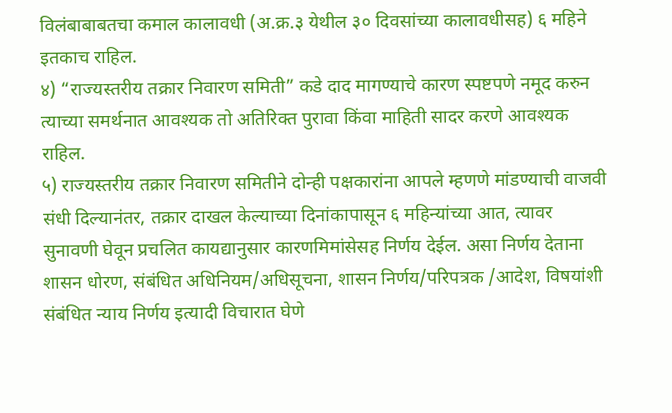विलंबाबाबतचा कमाल कालावधी (अ.क्र.३ येथील ३० दिवसांच्या कालावधीसह) ६ महिने इतकाच राहिल.
४) “राज्यस्तरीय तक्रार निवारण समिती” कडे दाद मागण्याचे कारण स्पष्टपणे नमूद करुन त्याच्या समर्थनात आवश्यक तो अतिरिक्त पुरावा किंवा माहिती सादर करणे आवश्यक राहिल.
५) राज्यस्तरीय तक्रार निवारण समितीने दोन्ही पक्षकारांना आपले म्हणणे मांडण्याची वाजवी संधी दिल्यानंतर, तक्रार दाखल केल्याच्या दिनांकापासून ६ महिन्यांच्या आत, त्यावर सुनावणी घेवून प्रचलित कायद्यानुसार कारणमिमांसेसह निर्णय देईल. असा निर्णय देताना शासन धोरण, संबंधित अधिनियम/अधिसूचना, शासन निर्णय/परिपत्रक /आदेश, विषयांशी संबंधित न्याय निर्णय इत्यादी विचारात घेणे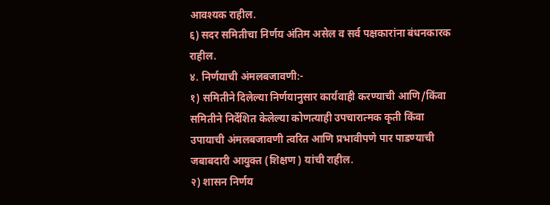आवश्यक राहील.
६) सदर समितीचा निर्णय अंतिम असेल व सर्व पक्षकारांना बंधनकारक राहील.
४. निर्णयाची अंमलबजावणी:-
१) समितीने दिलेल्या निर्णयानुसार कार्यवाही करण्याची आणि/किंवा समितीने निर्देशित केलेल्या कोणत्याही उपचारात्मक कृती किंवा उपायाची अंमलबजावणी त्वरित आणि प्रभावीपणे पार पाडण्याची जबाबदारी आयुक्त (शिक्षण) यांची राहील.
२) शासन निर्णय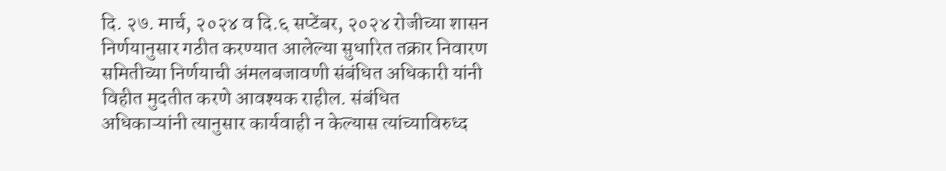दि. २७. मार्च, २०२४ व दि.६ सप्टेंबर, २०२४ रोजीच्या शासन निर्णयानुसार गठीत करण्यात आलेल्या सुधारित तक्रार निवारण समितीच्या निर्णयाची अंमलबजावणी संबंधित अधिकारी यांनी विहीत मुदतीत करणे आवश्यक राहील. संबंधित अधिकाऱ्यांनी त्यानुसार कार्यवाही न केल्यास त्यांच्याविरुध्द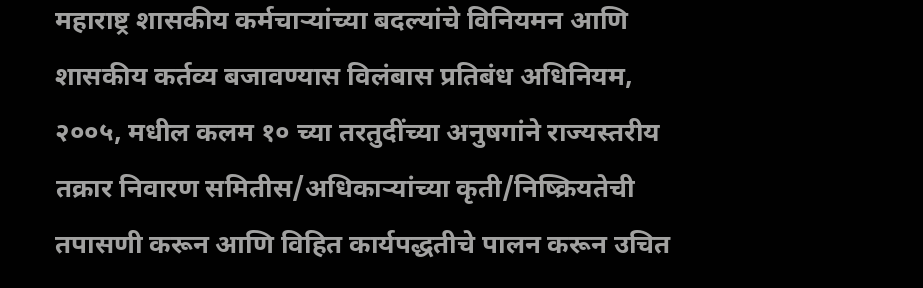महाराष्ट्र शासकीय कर्मचाऱ्यांच्या बदल्यांचे विनियमन आणि शासकीय कर्तव्य बजावण्यास विलंबास प्रतिबंध अधिनियम, २००५, मधील कलम १० च्या तरतुदींच्या अनुषगांने राज्यस्तरीय तक्रार निवारण समितीस/अधिकाऱ्यांच्या कृती/निष्क्रियतेची तपासणी करून आणि विहित कार्यपद्धतीचे पालन करून उचित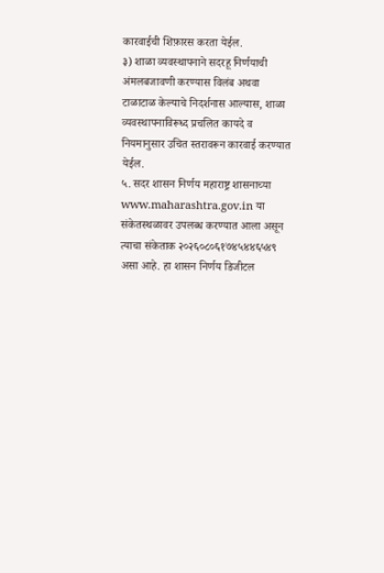कारवाईची शिफ़ारस करता येईल.
३) शाळा व्यवस्थापनाने सदरहू निर्णयाची अंमलबजावणी करण्यास विलंब अथवा टाळाटाळ केल्याचे निदर्शनास आल्यास, शाळा व्यवस्थापनाविरूध्द प्रचलित कायदे व नियमानुसार उचित स्तरावरून कारवाई करण्यात येईल.
५. सदर शासन निर्णय महाराष्ट्र शासनाच्या www.maharashtra.gov.in या संकेतस्थळावर उपलब्ध करण्यात आला असून त्याचा संकेताक २०२६०८०६१७४५४४६५४९ असा आहे. हा शासन निर्णय डिजीटल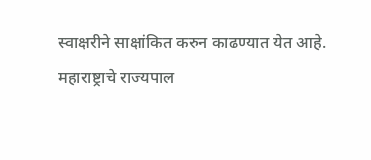स्वाक्षरीने साक्षांकित करुन काढण्यात येत आहे.
महाराष्ट्राचे राज्यपाल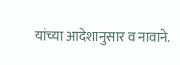यांच्या आदेशानुसार व नावाने.